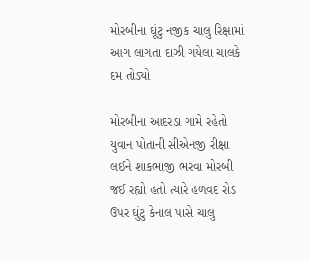મોરબીના ઘૂંટુ નજીક ચાલુ રિક્ષામાં આગ લાગતા દાઝી ગયેલા ચાલકે દમ તોડ્યો

મોરબીના આદરડા ગામે રહેતો યુવાન પોતાની સીએનજી રીક્ષા લઈને શાકભાજી ભરવા મોરબી જઈ રહ્યો હતો ત્યારે હળવદ રોડ ઉપર ઘુંટુ કેનાલ પાસે ચાલુ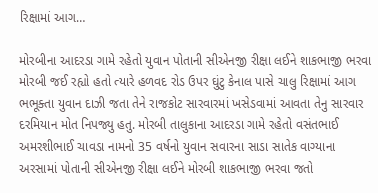રિક્ષામાં આગ…

મોરબીના આદરડા ગામે રહેતો યુવાન પોતાની સીએનજી રીક્ષા લઈને શાકભાજી ભરવા મોરબી જઈ રહ્યો હતો ત્યારે હળવદ રોડ ઉપર ઘુંટુ કેનાલ પાસે ચાલુ રિક્ષામાં આગ ભભૂક્તા યુવાન દાઝી જતા તેને રાજકોટ સારવારમાં ખસેડવામાં આવતા તેનુ સારવાર દરમિયાન મોત નિપજ્યુ હતુ. મોરબી તાલુકાના આદરડા ગામે રહેતો વસંતભાઈ અમરશીભાઈ ચાવડા નામનો 35 વર્ષનો યુવાન સવારના સાડા સાતેક વાગ્યાના અરસામાં પોતાની સીએનજી રીક્ષા લઈને મોરબી શાકભાજી ભરવા જતો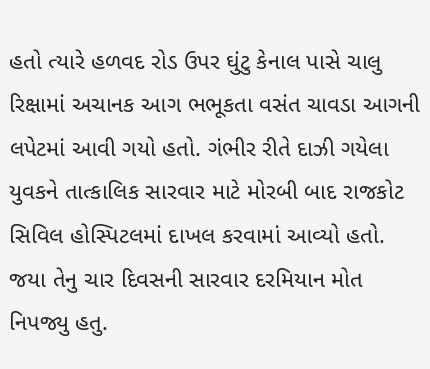હતો ત્યારે હળવદ રોડ ઉપર ઘુંટુ કેનાલ પાસે ચાલુ રિક્ષામાં અચાનક આગ ભભૂકતા વસંત ચાવડા આગની લપેટમાં આવી ગયો હતો. ગંભીર રીતે દાઝી ગયેલા યુવકને તાત્કાલિક સારવાર માટે મોરબી બાદ રાજકોટ સિવિલ હોસ્પિટલમાં દાખલ કરવામાં આવ્યો હતો. જયા તેનુ ચાર દિવસની સારવાર દરમિયાન મોત નિપજ્યુ હતુ.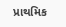પ્રાથમિક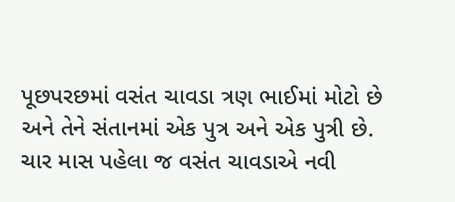પૂછપરછમાં વસંત ચાવડા ત્રણ ભાઈમાં મોટો છે અને તેને સંતાનમાં એક પુત્ર અને એક પુત્રી છે. ચાર માસ પહેલા જ વસંત ચાવડાએ નવી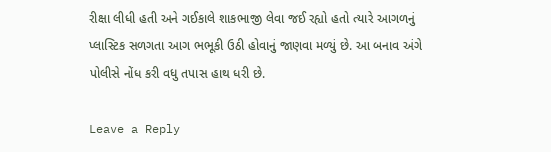રીક્ષા લીધી હતી અને ગઈકાલે શાકભાજી લેવા જઈ રહ્યો હતો ત્યારે આગળનું પ્લાસ્ટિક સળગતા આગ ભભૂકી ઉઠી હોવાનું જાણવા મળ્યું છે. આ બનાવ અંગે પોલીસે નોંધ કરી વધુ તપાસ હાથ ધરી છે.

Leave a Reply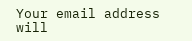Your email address will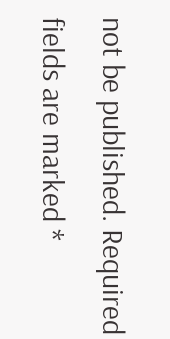not be published. Required fields are marked *